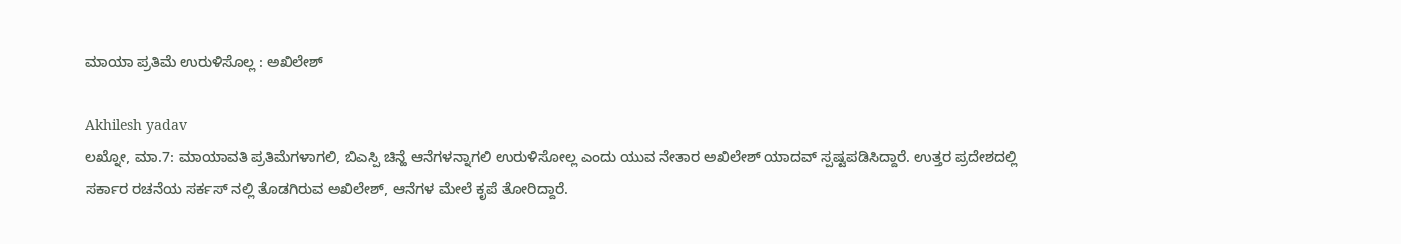ಮಾಯಾ ಪ್ರತಿಮೆ ಉರುಳಿಸೊಲ್ಲ : ಅಖಿಲೇಶ್

Akhilesh yadav
ಲಖ್ನೋ, ಮಾ.7: ಮಾಯಾವತಿ ಪ್ರತಿಮೆಗಳಾಗಲಿ, ಬಿಎಸ್ಪಿ ಚಿನ್ಹೆ ಆನೆಗಳನ್ನಾಗಲಿ ಉರುಳಿಸೋಲ್ಲ ಎಂದು ಯುವ ನೇತಾರ ಅಖಿಲೇಶ್ ಯಾದವ್ ಸ್ಪಷ್ಟಪಡಿಸಿದ್ದಾರೆ. ಉತ್ತರ ಪ್ರದೇಶದಲ್ಲಿ ಸರ್ಕಾರ ರಚನೆಯ ಸರ್ಕಸ್ ನಲ್ಲಿ ತೊಡಗಿರುವ ಅಖಿಲೇಶ್, ಆನೆಗಳ ಮೇಲೆ ಕೃಪೆ ತೋರಿದ್ದಾರೆ.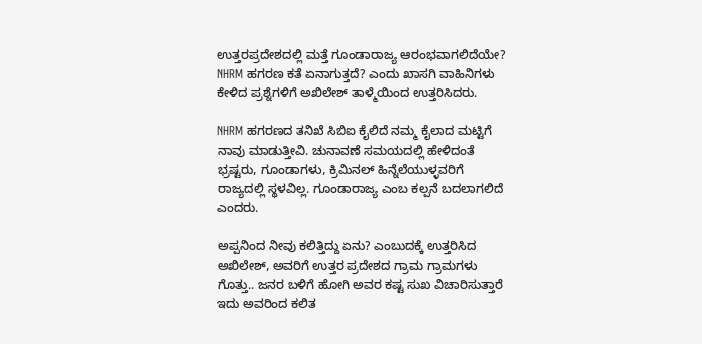ಉತ್ತರಪ್ರದೇಶದಲ್ಲಿ ಮತ್ತೆ ಗೂಂಡಾರಾಜ್ಯ ಆರಂಭವಾಗಲಿದೆಯೇ? NHRM ಹಗರಣ ಕತೆ ಏನಾಗುತ್ತದೆ? ಎಂದು ಖಾಸಗಿ ವಾಹಿನಿಗಳು ಕೇಳಿದ ಪ್ರಶ್ನೆಗಳಿಗೆ ಅಖಿಲೇಶ್ ತಾಳ್ಮೆಯಿಂದ ಉತ್ತರಿಸಿದರು.

NHRM ಹಗರಣದ ತನಿಖೆ ಸಿಬಿಐ ಕೈಲಿದೆ ನಮ್ಮ ಕೈಲಾದ ಮಟ್ಟಿಗೆ ನಾವು ಮಾಡುತ್ತೀವಿ. ಚುನಾವಣೆ ಸಮಯದಲ್ಲಿ ಹೇಳಿದಂತೆ ಭ್ರಷ್ಟರು, ಗೂಂಡಾಗಳು, ಕ್ರಿಮಿನಲ್ ಹಿನ್ನೆಲೆಯುಳ್ಳವರಿಗೆ ರಾಜ್ಯದಲ್ಲಿ ಸ್ಥಳವಿಲ್ಲ. ಗೂಂಡಾರಾಜ್ಯ ಎಂಬ ಕಲ್ಪನೆ ಬದಲಾಗಲಿದೆ ಎಂದರು.

ಅಪ್ಪನಿಂದ ನೀವು ಕಲಿತ್ತಿದ್ದು ಏನು? ಎಂಬುದಕ್ಕೆ ಉತ್ತರಿಸಿದ ಅಖಿಲೇಶ್, ಅವರಿಗೆ ಉತ್ತರ ಪ್ರದೇಶದ ಗ್ರಾಮ ಗ್ರಾಮಗಳು ಗೊತ್ತು.. ಜನರ ಬಳಿಗೆ ಹೋಗಿ ಅವರ ಕಷ್ಟ ಸುಖ ವಿಚಾರಿಸುತ್ತಾರೆ ಇದು ಅವರಿಂದ ಕಲಿತ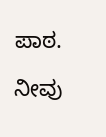ಪಾಠ.

ನೀವು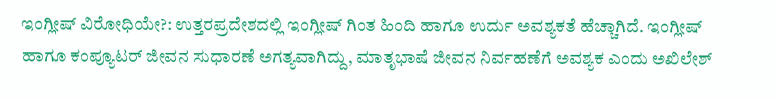ಇಂಗ್ಲೀಷ್ ವಿರೋಧಿಯೇ?: ಉತ್ತರಪ್ರದೇಶದಲ್ಲಿ ಇಂಗ್ಲೀಷ್ ಗಿಂತ ಹಿಂದಿ ಹಾಗೂ ಉರ್ದು ಅವಶ್ಯಕತೆ ಹೆಚ್ಚಾಗಿದೆ. ಇಂಗ್ಲೀಷ್ ಹಾಗೂ ಕಂಪ್ಯೂಟರ್ ಜೀವನ ಸುಧಾರಣೆ ಅಗತ್ಯವಾಗಿದ್ದು, ಮಾತೃಭಾಷೆ ಜೀವನ ನಿರ್ವಹಣೆಗೆ ಅವಶ್ಯಕ ಎಂದು ಅಖಿಲೇಶ್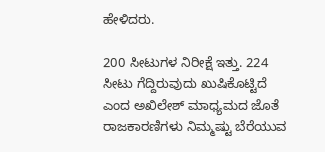ಹೇಳಿದರು.

200 ಸೀಟುಗಳ ನಿರೀಕ್ಷೆ ಇತ್ತು. 224 ಸೀಟು ಗೆದ್ದಿರುವುದು ಖುಷಿಕೊಟ್ಟಿದೆ ಎಂದ ಅಖಿಲೇಶ್ ಮಾಧ್ಯಮದ ಜೊತೆ ರಾಜಕಾರಣಿಗಳು ನಿಮ್ಮಷ್ಟು ಬೆರೆಯುವ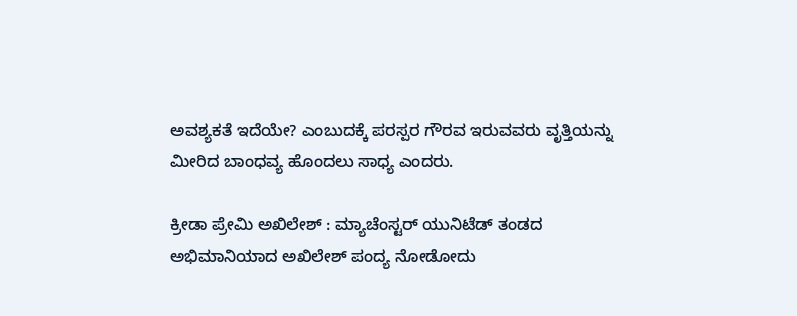ಅವಶ್ಯಕತೆ ಇದೆಯೇ? ಎಂಬುದಕ್ಕೆ ಪರಸ್ಪರ ಗೌರವ ಇರುವವರು ವೃತ್ತಿಯನ್ನು ಮೀರಿದ ಬಾಂಧವ್ಯ ಹೊಂದಲು ಸಾಧ್ಯ ಎಂದರು.

ಕ್ರೀಡಾ ಪ್ರೇಮಿ ಅಖಿಲೇಶ್ : ಮ್ಯಾಚೆಂಸ್ಟರ್ ಯುನಿಟೆಡ್ ತಂಡದ ಅಭಿಮಾನಿಯಾದ ಅಖಿಲೇಶ್ ಪಂದ್ಯ ನೋಡೋದು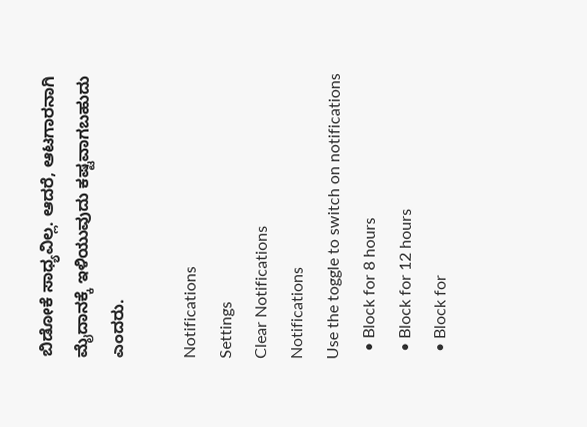ಬಿಡೋಕೆ ಸಾಧ್ಯವಿಲ್ಲ. ಆದರೆ, ಆಟಗಾರನಾಗಿ ಮೈದಾನಕ್ಕೆ ಇಳಿಯುವುದು ಕಷ್ಟವಾಗಬಹುದು ಎಂದರು.

Notifications
Settings
Clear Notifications
Notifications
Use the toggle to switch on notifications
  • Block for 8 hours
  • Block for 12 hours
  • Block for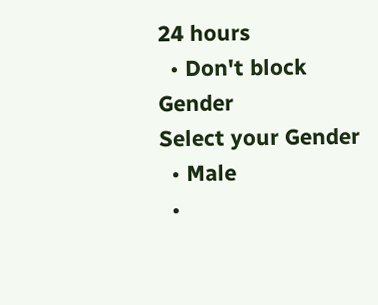24 hours
  • Don't block
Gender
Select your Gender
  • Male
  •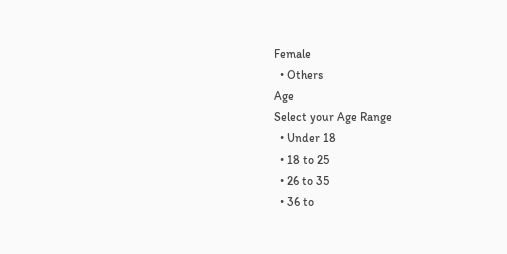Female
  • Others
Age
Select your Age Range
  • Under 18
  • 18 to 25
  • 26 to 35
  • 36 to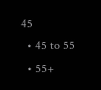45
  • 45 to 55
  • 55+